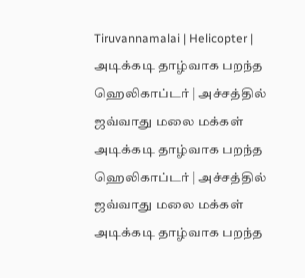Tiruvannamalai | Helicopter | அடிக்கடி தாழ்வாக பறந்த ஹெலிகாப்டர் | அச்சத்தில் ஜவ்வாது மலை மக்கள்
அடிக்கடி தாழ்வாக பறந்த ஹெலிகாப்டர் | அச்சத்தில் ஜவ்வாது மலை மக்கள்
அடிக்கடி தாழ்வாக பறந்த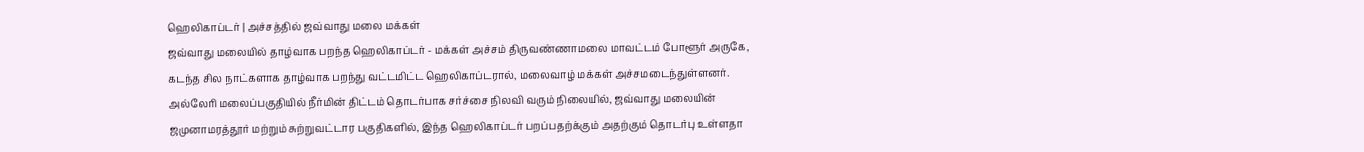ஹெலிகாப்டர் | அச்சத்தில் ஜவ்வாது மலை மக்கள்
ஜவ்வாது மலையில் தாழ்வாக பறந்த ஹெலிகாப்டர் - மக்கள் அச்சம் திருவண்ணாமலை மாவட்டம் போளூர் அருகே, கடந்த சில நாட்களாக தாழ்வாக பறந்து வட்டமிட்ட ஹெலிகாப்டரால், மலைவாழ் மக்கள் அச்சமடைந்துள்ளனர். அல்லேரி மலைப்பகுதியில் நீர்மின் திட்டம் தொடர்பாக சர்ச்சை நிலவி வரும் நிலையில், ஜவ்வாது மலையின் ஜமுனாமரத்தூர் மற்றும் சுற்றுவட்டார பகுதிகளில், இந்த ஹெலிகாப்டர் பறப்பதற்க்கும் அதற்கும் தொடர்பு உள்ளதா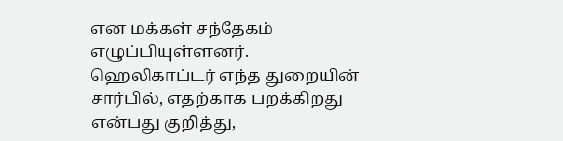என மக்கள் சந்தேகம் எழுப்பியுள்ளனர். ஹெலிகாப்டர் எந்த துறையின் சார்பில், எதற்காக பறக்கிறது என்பது குறித்து,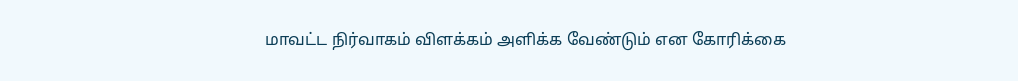மாவட்ட நிர்வாகம் விளக்கம் அளிக்க வேண்டும் என கோரிக்கை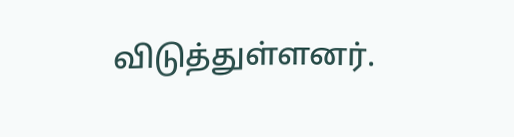விடுத்துள்ளனர்.